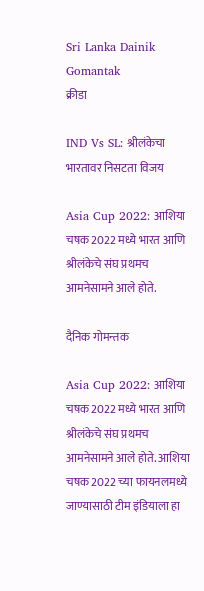Sri Lanka Dainik Gomantak
क्रीडा

IND Vs SL: श्रीलंकेचा भारतावर निसटता विजय

Asia Cup 2022: आशिया चषक 2022 मध्ये भारत आणि श्रीलंकेचे संघ प्रथमच आमनेसामने आले होते.

दैनिक गोमन्तक

Asia Cup 2022: आशिया चषक 2022 मध्ये भारत आणि श्रीलंकेचे संघ प्रथमच आमनेसामने आले होते. आशिया चषक 2022 च्या फायनलमध्ये जाण्यासाठी टीम इंडियाला हा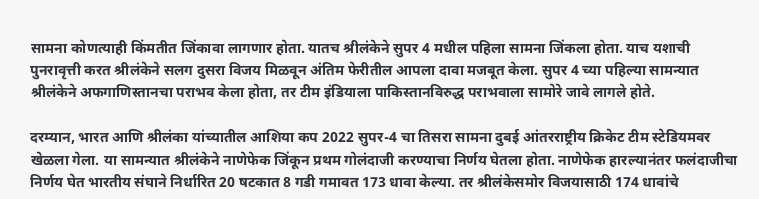सामना कोणत्याही किंमतीत जिंकावा लागणार होता. यातच श्रीलंकेने सुपर 4 मधील पहिला सामना जिंकला होता. याच यशाची पुनरावृत्ती करत श्रीलंकेने सलग दुसरा विजय मिळवून अंतिम फेरीतील आपला दावा मजबूत केला. सुपर 4 च्या पहिल्या सामन्यात श्रीलंकेने अफगाणिस्तानचा पराभव केला होता, तर टीम इंडियाला पाकिस्तानविरुद्ध पराभवाला सामोरे जावे लागले होते.

दरम्यान, भारत आणि श्रीलंका यांच्यातील आशिया कप 2022 सुपर-4 चा तिसरा सामना दुबई आंतरराष्ट्रीय क्रिकेट टीम स्टेडियमवर खेळला गेला. या सामन्यात श्रीलंकेने नाणेफेक जिंकून प्रथम गोलंदाजी करण्याचा निर्णय घेतला होता. नाणेफेक हारल्यानंतर फलंदाजीचा निर्णय घेत भारतीय संघाने निर्धारित 20 षटकात 8 गडी गमावत 173 धावा केल्या. तर श्रीलंकेसमोर विजयासाठी 174 धावांचे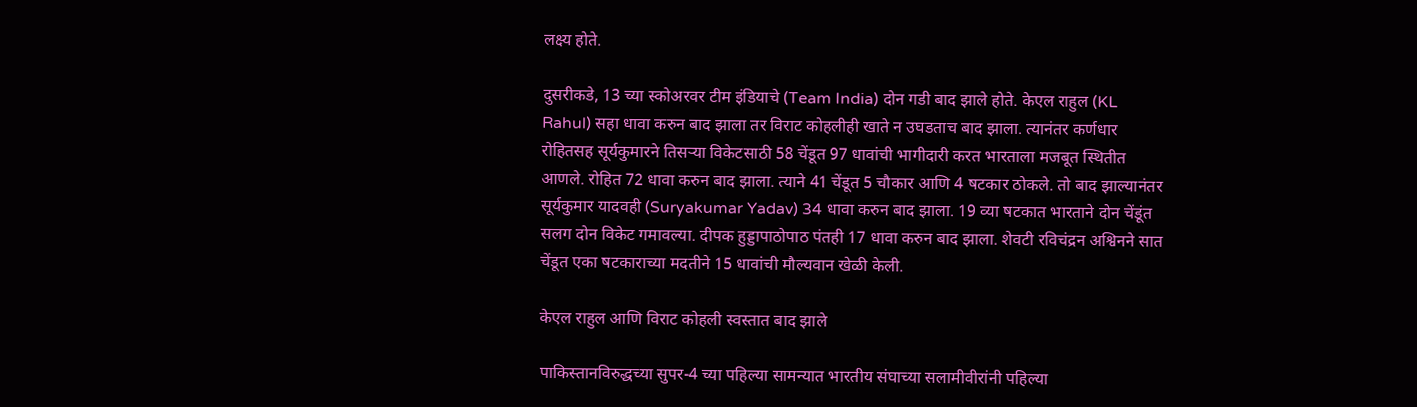लक्ष्य होते.

दुसरीकडे, 13 च्या स्कोअरवर टीम इंडियाचे (Team India) दोन गडी बाद झाले होते. केएल राहुल (KL Rahul) सहा धावा करुन बाद झाला तर विराट कोहलीही खाते न उघडताच बाद झाला. त्यानंतर कर्णधार रोहितसह सूर्यकुमारने तिसऱ्या विकेटसाठी 58 चेंडूत 97 धावांची भागीदारी करत भारताला मजबूत स्थितीत आणले. रोहित 72 धावा करुन बाद झाला. त्याने 41 चेंडूत 5 चौकार आणि 4 षटकार ठोकले. तो बाद झाल्यानंतर सूर्यकुमार यादवही (Suryakumar Yadav) 34 धावा करुन बाद झाला. 19 व्या षटकात भारताने दोन चेंडूंत सलग दोन विकेट गमावल्या. दीपक हुड्डापाठोपाठ पंतही 17 धावा करुन बाद झाला. शेवटी रविचंद्रन अश्विनने सात चेंडूत एका षटकाराच्या मदतीने 15 धावांची मौल्यवान खेळी केली.

केएल राहुल आणि विराट कोहली स्वस्तात बाद झाले

पाकिस्तानविरुद्धच्या सुपर-4 च्या पहिल्या सामन्यात भारतीय संघाच्या सलामीवीरांनी पहिल्या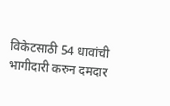विकेटसाठी 54 धावांची भागीदारी करुन दमदार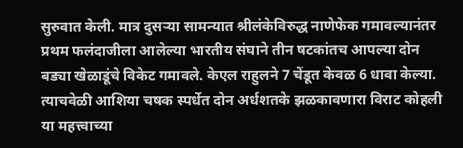सुरुवात केली. मात्र दुसऱ्या सामन्यात श्रीलंकेविरुद्ध नाणेफेक गमावल्यानंतर प्रथम फलंदाजीला आलेल्या भारतीय संघाने तीन षटकांतच आपल्या दोन बड्या खेळाडूंचे विकेट गमावले. केएल राहुलने 7 चेंडूत केवळ 6 धावा केल्या. त्याचवेळी आशिया चषक स्पर्धेत दोन अर्धशतके झळकावणारा विराट कोहली या महत्त्वाच्या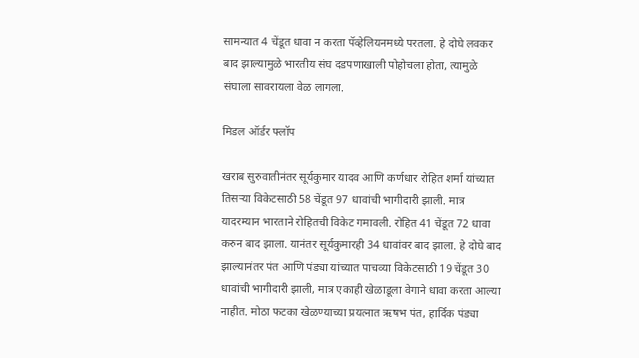सामन्यात 4 चेंडूत धावा न करता पॅव्हेलियनमध्ये परतला. हे दोघे लवकर बाद झाल्यामुळे भारतीय संघ दडपणाखाली पोहोचला होता, त्यामुळे संघाला सावरायला वेळ लागला.

मिडल ऑर्डर फ्लॉप

खराब सुरुवातीनंतर सूर्यकुमार यादव आणि कर्णधार रोहित शर्मा यांच्यात तिसऱ्या विकेटसाठी 58 चेंडूत 97 धावांची भागीदारी झाली. मात्र यादरम्यान भारताने रोहितची विकेट गमावली. रोहित 41 चेंडूत 72 धावा करुन बाद झाला. यानंतर सूर्यकुमारही 34 धावांवर बाद झाला. हे दोघे बाद झाल्यानंतर पंत आणि पंड्या यांच्यात पाचव्या विकेटसाठी 19 चेंडूत 30 धावांची भागीदारी झाली, मात्र एकाही खेळाडूला वेगाने धावा करता आल्या नाहीत. मोठा फटका खेळण्याच्या प्रयत्नात ऋषभ पंत, हार्दिक पंड्या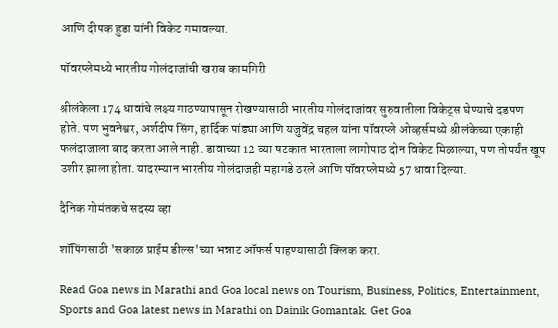आणि दीपक हुडा यांनी विकेट गमावल्या.

पॉवरप्लेमध्ये भारतीय गोलंदाजांची खराब कामगिरी

श्रीलंकेला 174 धावांचे लक्ष्य गाठण्यापासून रोखण्यासाठी भारतीय गोलंदाजांवर सुरुवातीला विकेट्स घेण्याचे दडपण होते. पण भुवनेश्वर, अर्शदीप सिंग, हार्दिक पांड्या आणि यजुवेंद्र चहल यांना पॉवरप्ले ओव्हर्समध्ये श्रीलंकेच्या एकाही फलंदाजाला बाद करता आले नाही. डावाच्या 12 व्या षटकात भारताला लागोपाठ दोन विकेट मिळाल्या, पण तोपर्यंत खूप उशीर झाला होता. यादरम्यान भारतीय गोलंदाजही महागडे ठरले आणि पॉवरप्लेमध्ये 57 धावा दिल्या.

दैनिक गोमंतकचे सदस्य व्हा

शॉपिंगसाठी 'सकाळ प्राईम डील्स'च्या भन्नाट ऑफर्स पाहण्यासाठी क्लिक करा.

Read Goa news in Marathi and Goa local news on Tourism, Business, Politics, Entertainment, Sports and Goa latest news in Marathi on Dainik Gomantak. Get Goa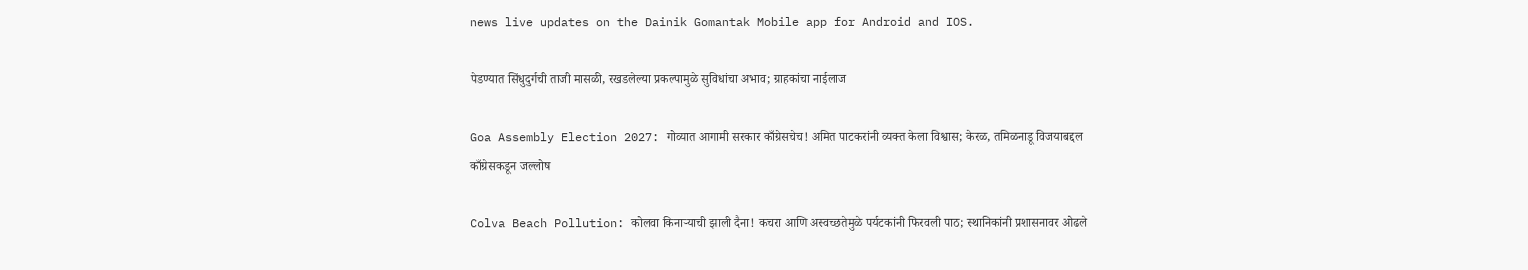news live updates on the Dainik Gomantak Mobile app for Android and IOS.

पेडण्यात सिंधुदुर्गची ताजी मासळी, रखडलेल्या प्रकल्पामुळे सुविधांचा अभाव; ग्राहकांचा नाईलाज

Goa Assembly Election 2027: गोव्यात आगामी सरकार काँग्रेसचेच! अमित पाटकरांनी व्यक्त केला विश्वास; केरळ, तमिळनाडू विजयाबद्दल काँग्रेसकडून जल्लोष

Colva Beach Pollution: कोलवा किनाऱ्याची झाली दैना! कचरा आणि अस्वच्छतेमुळे पर्यटकांनी फिरवली पाठ; स्थानिकांनी प्रशासनावर ओढले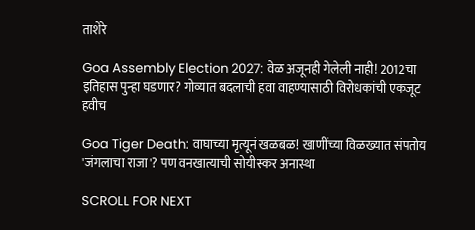ताशेरे

Goa Assembly Election 2027: वेळ अजूनही गेलेली नाही! 2012चा इतिहास पुन्हा घडणार? गोव्यात बदलाची हवा वाहण्यासाठी विरोधकांची एकजूट हवीच

Goa Tiger Death: वाघाच्या मृत्यूनं खळबळ! खाणींच्या विळख्यात संपतोय 'जंगलाचा राजा'? पण वनखात्याची सोयीस्कर अनास्था

SCROLL FOR NEXT